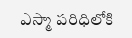ఎస్మా పరిధిలోకి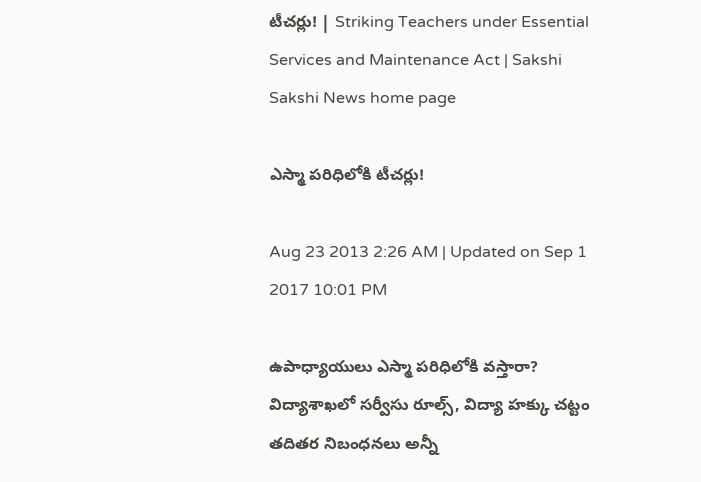టీచర్లు! | Striking Teachers under Essential Services and Maintenance Act | Sakshi
Sakshi News home page

ఎస్మా పరిధిలోకి టీచర్లు!

Aug 23 2013 2:26 AM | Updated on Sep 1 2017 10:01 PM

ఉపాధ్యాయులు ఎస్మా పరిధిలోకి వస్తారా? విద్యాశాఖలో సర్వీసు రూల్స్, విద్యా హక్కు చట్టం తదితర నిబంధనలు అన్నీ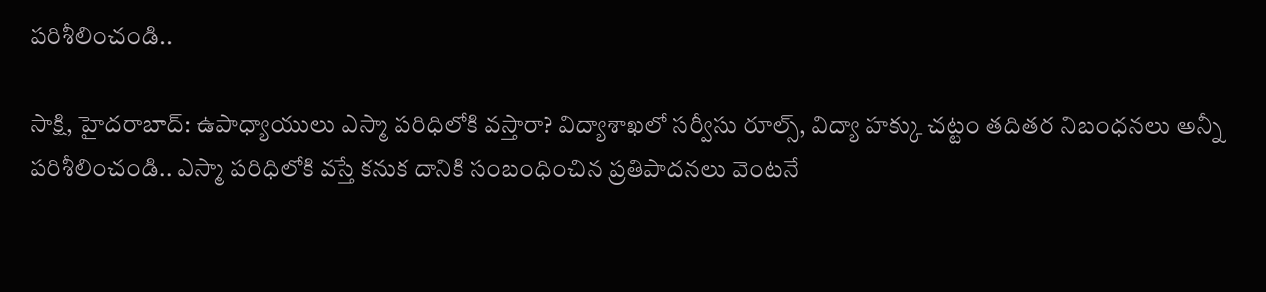పరిశీలించండి..

సాక్షి, హైదరాబాద్: ఉపాధ్యాయులు ఎస్మా పరిధిలోకి వస్తారా? విద్యాశాఖలో సర్వీసు రూల్స్, విద్యా హక్కు చట్టం తదితర నిబంధనలు అన్నీ పరిశీలించండి.. ఎస్మా పరిధిలోకి వస్తే కనుక దానికి సంబంధించిన ప్రతిపాదనలు వెంటనే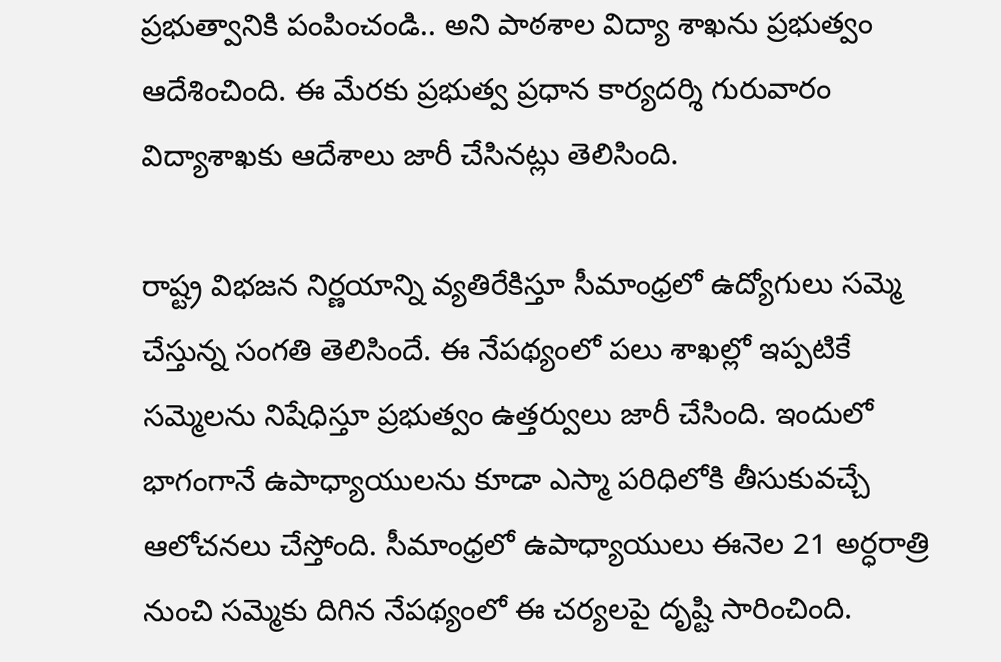ప్రభుత్వానికి పంపించండి.. అని పాఠశాల విద్యా శాఖను ప్రభుత్వం ఆదేశించింది. ఈ మేరకు ప్రభుత్వ ప్రధాన కార్యదర్శి గురువారం విద్యాశాఖకు ఆదేశాలు జారీ చేసినట్లు తెలిసింది.

రాష్ట్ర విభజన నిర్ణయాన్ని వ్యతిరేకిస్తూ సీమాంధ్రలో ఉద్యోగులు సమ్మె చేస్తున్న సంగతి తెలిసిందే. ఈ నేపథ్యంలో పలు శాఖల్లో ఇప్పటికే సమ్మెలను నిషేధిస్తూ ప్రభుత్వం ఉత్తర్వులు జారీ చేసింది. ఇందులో భాగంగానే ఉపాధ్యాయులను కూడా ఎస్మా పరిధిలోకి తీసుకువచ్చే ఆలోచనలు చేస్తోంది. సీమాంధ్రలో ఉపాధ్యాయులు ఈనెల 21 అర్ధరాత్రి నుంచి సమ్మెకు దిగిన నేపథ్యంలో ఈ చర్యలపై దృష్టి సారించింది.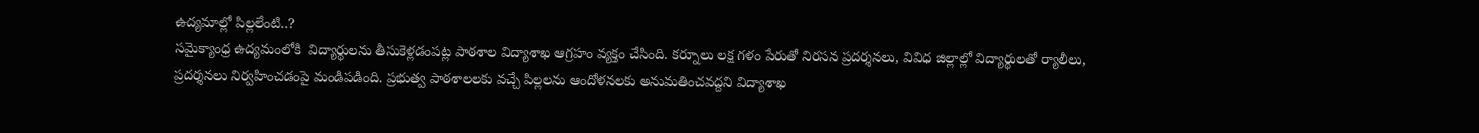ఉద్యమాల్లో పిల్లలేంటి..?
సమైక్యాంధ్ర ఉద్యమంలోకి  విద్యార్థులను తీసుకెళ్లడంపట్ల పాఠశాల విద్యాశాఖ ఆగ్రహం వ్యక్తం చేసింది. కర్నూలు లక్ష గళం పేరుతో నిరసన ప్రదర్శనలు, వివిధ జిల్లాల్లో విద్యార్థులతో ర్యాలీలు, ప్రదర్శనలు నిర్వహించడంపై మండిపడింది. ప్రభుత్వ పాఠశాలలకు వచ్చే పిల్లలను ఆందోళనలకు అనుమతించవద్దని విద్యాశాఖ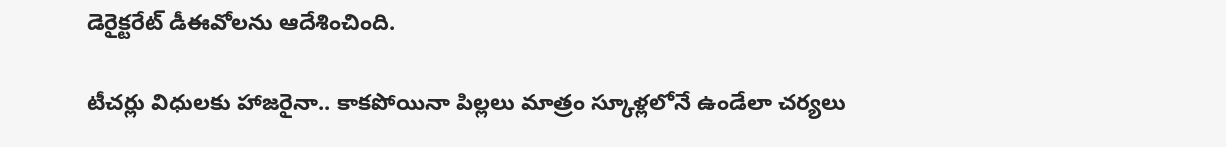డెరైక్టరేట్ డీఈవోలను ఆదేశించింది.

టీచర్లు విధులకు హాజరైనా.. కాకపోయినా పిల్లలు మాత్రం స్కూళ్లలోనే ఉండేలా చర్యలు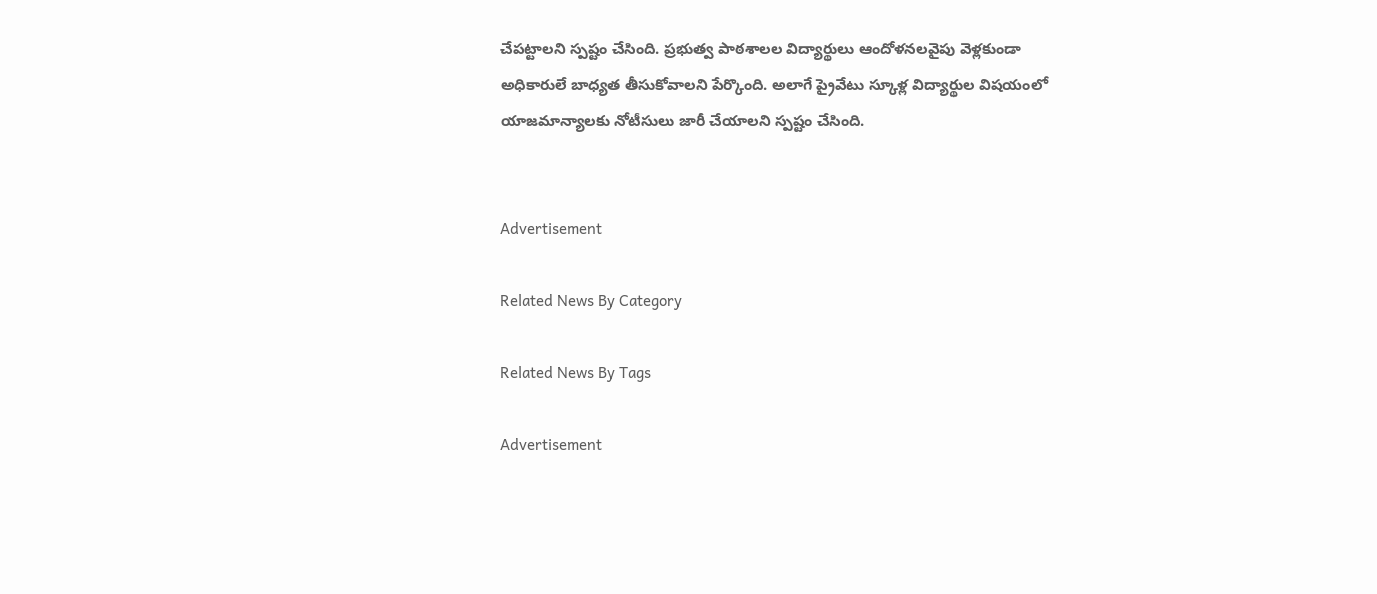చేపట్టాలని స్పష్టం చేసింది. ప్రభుత్వ పాఠశాలల విద్యార్థులు ఆందోళనలవైపు వెళ్లకుండా అధికారులే బాధ్యత తీసుకోవాలని పేర్కొంది. అలాగే ప్రైవేటు స్కూళ్ల విద్యార్థుల విషయంలో యాజమాన్యాలకు నోటీసులు జారీ చేయాలని స్పష్టం చేసింది.


Advertisement

Related News By Category

Related News By Tags

Advertisement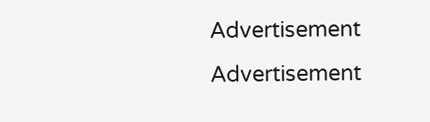Advertisement
Advertisement